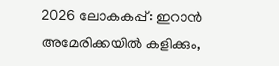2026 ലോകകപ്പ്: ഇറാന്‍ അമേരിക്കയില്‍ കളിക്കും,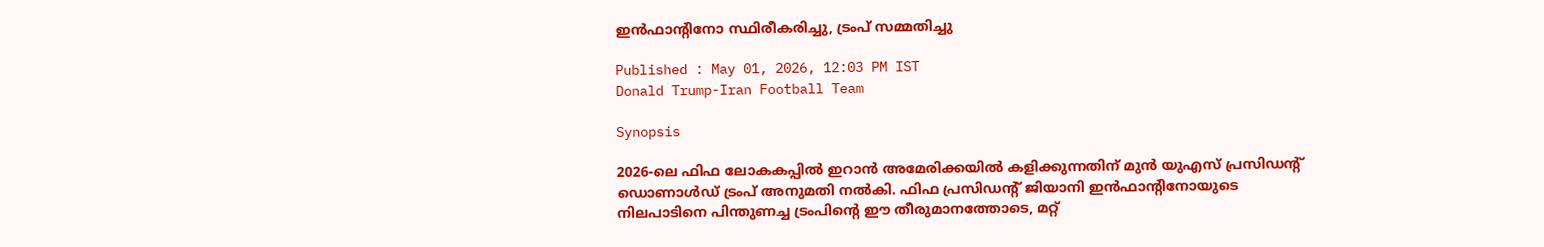ഇന്‍ഫാന്റിനോ സ്ഥിരീകരിച്ചു, ട്രംപ് സമ്മതിച്ചു

Published : May 01, 2026, 12:03 PM IST
Donald Trump-Iran Football Team

Synopsis

2026-ലെ ഫിഫ ലോകകപ്പിൽ ഇറാൻ അമേരിക്കയിൽ കളിക്കുന്നതിന് മുൻ യുഎസ് പ്രസിഡന്റ് ഡൊണാൾഡ് ട്രംപ് അനുമതി നൽകി. ഫിഫ പ്രസിഡന്റ് ജിയാനി ഇൻഫാന്റിനോയുടെ നിലപാടിനെ പിന്തുണച്ച ട്രംപിന്റെ ഈ തീരുമാനത്തോടെ, മറ്റ്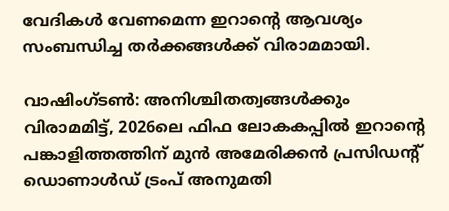വേദികൾ വേണമെന്ന ഇറാന്റെ ആവശ്യം സംബന്ധിച്ച തർക്കങ്ങൾക്ക് വിരാമമായി.

വാഷിംഗ്ടണ്‍: അനിശ്ചിതത്വങ്ങള്‍ക്കും വിരാമമിട്ട്, 2026ലെ ഫിഫ ലോകകപ്പില്‍ ഇറാന്റെ പങ്കാളിത്തത്തിന് മുന്‍ അമേരിക്കന്‍ പ്രസിഡന്റ് ഡൊണാള്‍ഡ് ട്രംപ് അനുമതി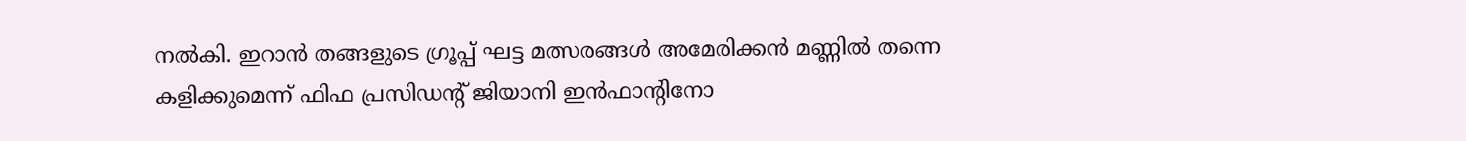നല്‍കി. ഇറാന്‍ തങ്ങളുടെ ഗ്രൂപ്പ് ഘട്ട മത്സരങ്ങള്‍ അമേരിക്കന്‍ മണ്ണില്‍ തന്നെ കളിക്കുമെന്ന് ഫിഫ പ്രസിഡന്റ് ജിയാനി ഇന്‍ഫാന്റിനോ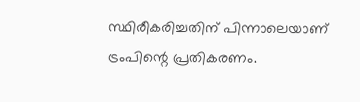സ്ഥിരീകരിച്ചതിന് പിന്നാലെയാണ് ട്രംപിന്റെ പ്രതികരണം.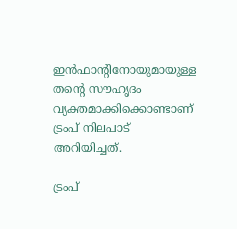ഇന്‍ഫാന്റിനോയുമായുള്ള തന്റെ സൗഹൃദം വ്യക്തമാക്കിക്കൊണ്ടാണ് ട്രംപ് നിലപാട് അറിയിച്ചത്.

ട്രംപ്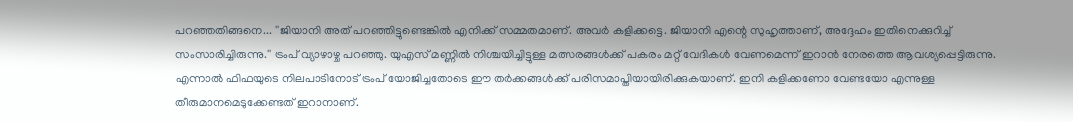പറഞ്ഞതിങ്ങനെ... ''ജിയാനി അത് പറഞ്ഞിട്ടുണ്ടെങ്കില്‍ എനിക്ക് സമ്മതമാണ്. അവര്‍ കളിക്കട്ടെ. ജിയാനി എന്റെ സുഹൃത്താണ്, അദ്ദേഹം ഇതിനെക്കുറിച്ച് സംസാരിച്ചിരുന്നു.'' ട്രംപ് വ്യാഴാഴ്ച പറഞ്ഞു. യുഎസ് മണ്ണില്‍ നിശ്ചയിച്ചിട്ടുള്ള മത്സരങ്ങള്‍ക്ക് പകരം മറ്റ് വേദികള്‍ വേണമെന്ന് ഇറാന്‍ നേരത്തെ ആവശ്യപ്പെട്ടിരുന്നു. എന്നാല്‍ ഫിഫയുടെ നിലപാടിനോട് ട്രംപ് യോജിച്ചതോടെ ഈ തര്‍ക്കങ്ങള്‍ക്ക് പരിസമാപ്തിയായിരിക്കുകയാണ്. ഇനി കളിക്കണോ വേണ്ടയോ എന്നുള്ള തീരുമാനമെടുക്കേണ്ടത് ഇറാനാണ്.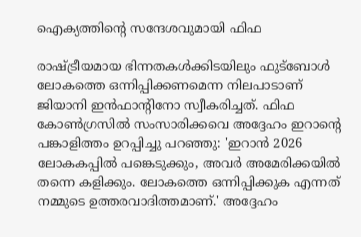ഐക്യത്തിന്റെ സന്ദേശവുമായി ഫിഫ

രാഷ്ട്രീയമായ ഭിന്നതകള്‍ക്കിടയിലും ഫുട്‌ബോള്‍ ലോകത്തെ ഒന്നിപ്പിക്കണമെന്ന നിലപാടാണ് ജിയാനി ഇന്‍ഫാന്റിനോ സ്വീകരിച്ചത്. ഫിഫ കോണ്‍ഗ്രസില്‍ സംസാരിക്കവെ അദ്ദേഹം ഇറാന്റെ പങ്കാളിത്തം ഉറപ്പിച്ചു പറഞ്ഞു: 'ഇറാന്‍ 2026 ലോകകപ്പില്‍ പങ്കെടുക്കും, അവര്‍ അമേരിക്കയില്‍ തന്നെ കളിക്കും. ലോകത്തെ ഒന്നിപ്പിക്കുക എന്നത് നമ്മുടെ ഉത്തരവാദിത്തമാണ്.' അദ്ദേഹം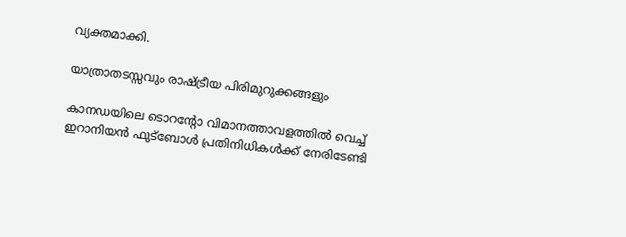വ്യക്തമാക്കി.

യാത്രാതടസ്സവും രാഷ്ട്രീയ പിരിമുറുക്കങ്ങളും

കാനഡയിലെ ടൊറന്റോ വിമാനത്താവളത്തില്‍ വെച്ച് ഇറാനിയന്‍ ഫുട്‌ബോള്‍ പ്രതിനിധികള്‍ക്ക് നേരിടേണ്ടി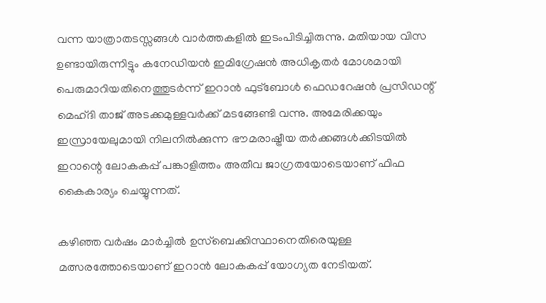വന്ന യാത്രാതടസ്സങ്ങള്‍ വാര്‍ത്തകളില്‍ ഇടംപിടിച്ചിരുന്നു. മതിയായ വിസ ഉണ്ടായിരുന്നിട്ടും കനേഡിയന്‍ ഇമിഗ്രേഷന്‍ അധികൃതര്‍ മോശമായി പെരുമാറിയതിനെത്തുടര്‍ന്ന് ഇറാന്‍ ഫുട്‌ബോള്‍ ഫെഡറേഷന്‍ പ്രസിഡന്റ് മെഹ്ദി താജ് അടക്കമുള്ളവര്‍ക്ക് മടങ്ങേണ്ടി വന്നു. അമേരിക്കയും ഇസ്രായേലുമായി നിലനില്‍ക്കുന്ന ഭൗമരാഷ്ട്രീയ തര്‍ക്കങ്ങള്‍ക്കിടയില്‍ ഇറാന്റെ ലോകകപ്പ് പങ്കാളിത്തം അതീവ ജാഗ്രതയോടെയാണ് ഫിഫ കൈകാര്യം ചെയ്യുന്നത്.

കഴിഞ്ഞ വര്‍ഷം മാര്‍ച്ചില്‍ ഉസ്‌ബെക്കിസ്ഥാനെതിരെയുള്ള മത്സരത്തോടെയാണ് ഇറാന്‍ ലോകകപ്പ് യോഗ്യത നേടിയത്.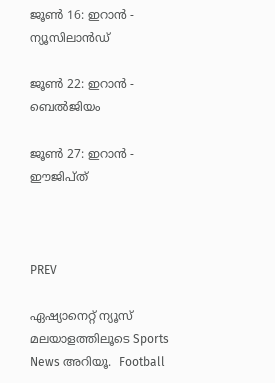ജൂണ്‍ 16: ഇറാന്‍ - ന്യൂസിലാന്‍ഡ്

ജൂണ്‍ 22: ഇറാന്‍ - ബെല്‍ജിയം

ജൂണ്‍ 27: ഇറാന്‍ - ഈജിപ്ത്



PREV

ഏഷ്യാനെറ്റ് ന്യൂസ് മലയാളത്തിലൂടെ Sports News അറിയൂ.  Football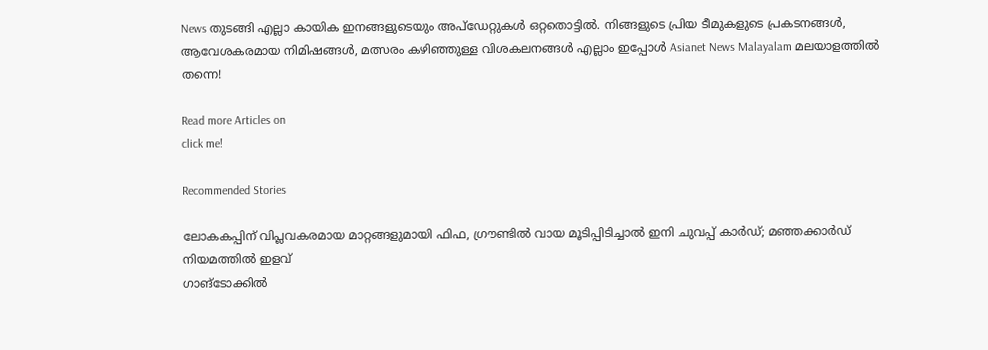News തുടങ്ങി എല്ലാ കായിക ഇനങ്ങളുടെയും അപ്‌ഡേറ്റുകൾ ഒറ്റതൊട്ടിൽ. നിങ്ങളുടെ പ്രിയ ടീമുകളുടെ പ്രകടനങ്ങൾ, ആവേശകരമായ നിമിഷങ്ങൾ, മത്സരം കഴിഞ്ഞുള്ള വിശകലനങ്ങൾ എല്ലാം ഇപ്പോൾ Asianet News Malayalam മലയാളത്തിൽ തന്നെ!

Read more Articles on
click me!

Recommended Stories

ലോകകപ്പിന് വിപ്ലവകരമായ മാറ്റങ്ങളുമായി ഫിഫ, ഗ്രൗണ്ടിൽ വായ മൂടിപ്പിടിച്ചാൽ ഇനി ചുവപ്പ് കാർഡ്; മഞ്ഞക്കാർഡ് നിയമത്തിൽ ഇളവ്
ഗാങ്ടോക്കിൽ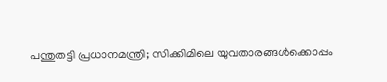പന്തുതട്ടി പ്രധാനമന്ത്രി; സിക്കിമിലെ യുവതാരങ്ങൾക്കൊപ്പം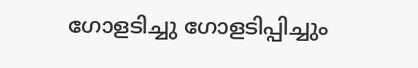ഗോളടിച്ചു ഗോളടിപ്പിച്ചും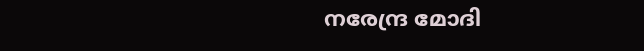നരേന്ദ്ര മോദി